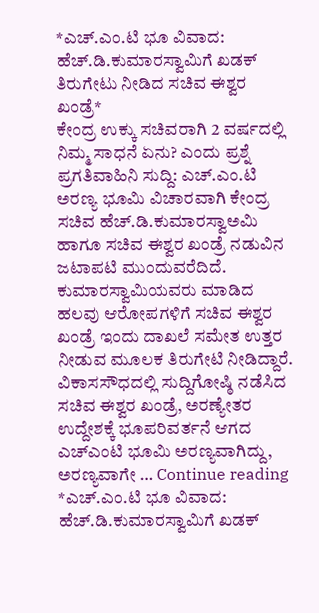*ಎಚ್.ಎಂ.ಟಿ ಭೂ ವಿವಾದ: ಹೆಚ್.ಡಿ.ಕುಮಾರಸ್ವಾಮಿಗೆ ಖಡಕ್ ತಿರುಗೇಟು ನೀಡಿದ ಸಚಿವ ಈಶ್ವರ ಖಂಡ್ರೆ*
ಕೇಂದ್ರ ಉಕ್ಕು ಸಚಿವರಾಗಿ 2 ವರ್ಷದಲ್ಲಿ ನಿಮ್ಮ ಸಾಧನೆ ಏನು? ಎಂದು ಪ್ರಶ್ನೆ ಪ್ರಗತಿವಾಹಿನಿ ಸುದ್ದಿ: ಎಚ್.ಎಂ.ಟಿ ಅರಣ್ಯ ಭೂಮಿ ವಿಚಾರವಾಗಿ ಕೇಂದ್ರ ಸಚಿವ ಹೆಚ್.ಡಿ.ಕುಮಾರಸ್ವಾಅಮಿ ಹಾಗೂ ಸಚಿವ ಈಶ್ವರ ಖಂಡ್ರೆ ನಡುವಿನ ಜಟಾಪಟಿ ಮುಂದುವರೆದಿದೆ. ಕುಮಾರಸ್ವಾಮಿಯವರು ಮಾಡಿದ ಹಲವು ಆರೋಪಗಳಿಗೆ ಸಚಿವ ಈಶ್ವರ ಖಂಡ್ರೆ ಇಂದು ದಾಖಲೆ ಸಮೇತ ಉತ್ತರ ನೀಡುವ ಮೂಲಕ ತಿರುಗೇಟಿ ನೀಡಿದ್ದಾರೆ. ವಿಕಾಸಸೌಧದಲ್ಲಿ ಸುದ್ದಿಗೋಷ್ಠಿ ನಡೆಸಿದ ಸಚಿವ ಈಶ್ವರ ಖಂಡ್ರೆ, ಅರಣ್ಯೇತರ ಉದ್ದೇಶಕ್ಕೆ ಭೂಪರಿವರ್ತನೆ ಆಗದ ಎಚ್ಎಂಟಿ ಭೂಮಿ ಅರಣ್ಯವಾಗಿದ್ದು, ಅರಣ್ಯವಾಗೇ … Continue reading *ಎಚ್.ಎಂ.ಟಿ ಭೂ ವಿವಾದ: ಹೆಚ್.ಡಿ.ಕುಮಾರಸ್ವಾಮಿಗೆ ಖಡಕ್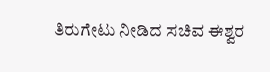ತಿರುಗೇಟು ನೀಡಿದ ಸಚಿವ ಈಶ್ವರ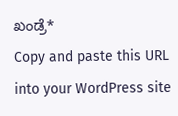ಖಂಡ್ರೆ*
Copy and paste this URL into your WordPress site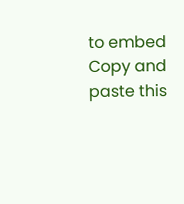to embed
Copy and paste this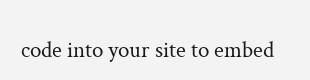code into your site to embed